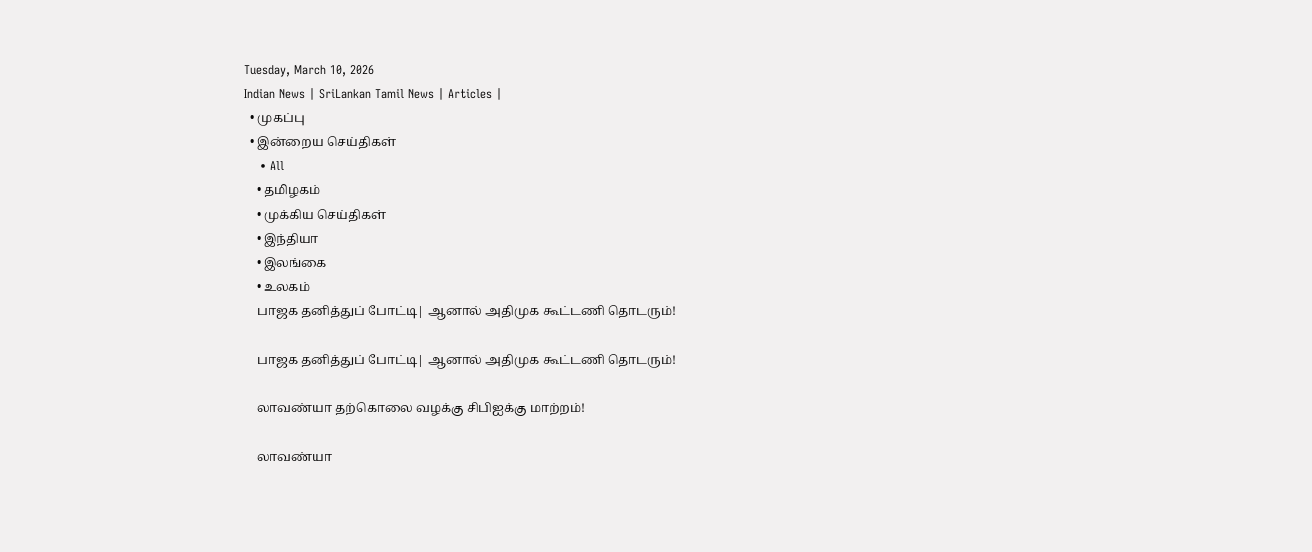Tuesday, March 10, 2026
Indian News | SriLankan Tamil News | Articles |
  • முகப்பு
  • இன்றைய செய்திகள்
    • All
    • தமிழகம்
    • முக்கிய செய்திகள்
    • இந்தியா
    • இலங்கை
    • உலகம்
    பாஜக தனித்துப் போட்டி| ஆனால் அதிமுக கூட்டணி தொடரும்!

    பாஜக தனித்துப் போட்டி| ஆனால் அதிமுக கூட்டணி தொடரும்!

    லாவண்யா தற்கொலை வழக்கு சிபிஐக்கு மாற்றம்!

    லாவண்யா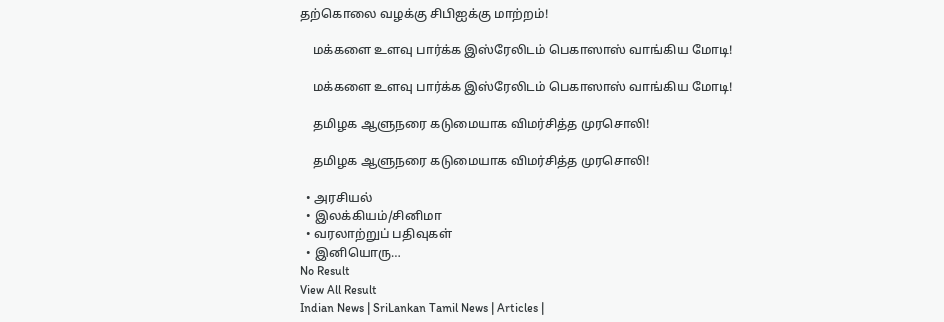தற்கொலை வழக்கு சிபிஐக்கு மாற்றம்!

    மக்களை உளவு பார்க்க இஸ்ரேலிடம் பெகாஸாஸ் வாங்கிய மோடி!

    மக்களை உளவு பார்க்க இஸ்ரேலிடம் பெகாஸாஸ் வாங்கிய மோடி!

    தமிழக ஆளுநரை கடுமையாக விமர்சித்த முரசொலி!

    தமிழக ஆளுநரை கடுமையாக விமர்சித்த முரசொலி!

  • அரசியல்
  • இலக்கியம்/சினிமா
  • வரலாற்றுப் பதிவுகள்
  • இனியொரு…
No Result
View All Result
Indian News | SriLankan Tamil News | Articles |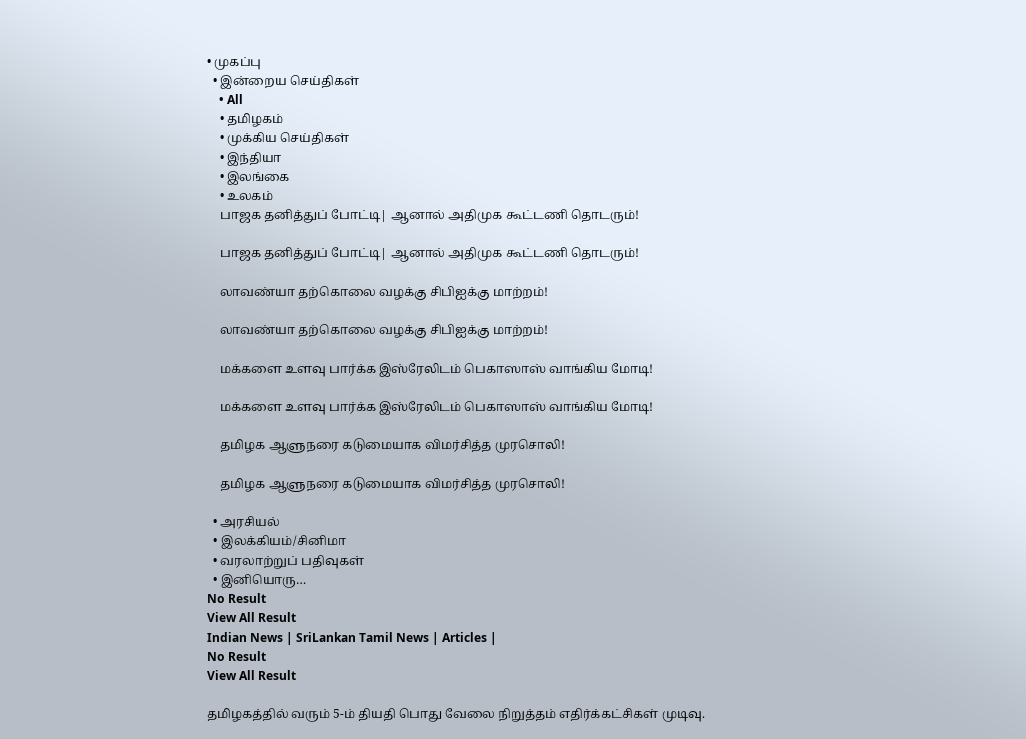• முகப்பு
  • இன்றைய செய்திகள்
    • All
    • தமிழகம்
    • முக்கிய செய்திகள்
    • இந்தியா
    • இலங்கை
    • உலகம்
    பாஜக தனித்துப் போட்டி| ஆனால் அதிமுக கூட்டணி தொடரும்!

    பாஜக தனித்துப் போட்டி| ஆனால் அதிமுக கூட்டணி தொடரும்!

    லாவண்யா தற்கொலை வழக்கு சிபிஐக்கு மாற்றம்!

    லாவண்யா தற்கொலை வழக்கு சிபிஐக்கு மாற்றம்!

    மக்களை உளவு பார்க்க இஸ்ரேலிடம் பெகாஸாஸ் வாங்கிய மோடி!

    மக்களை உளவு பார்க்க இஸ்ரேலிடம் பெகாஸாஸ் வாங்கிய மோடி!

    தமிழக ஆளுநரை கடுமையாக விமர்சித்த முரசொலி!

    தமிழக ஆளுநரை கடுமையாக விமர்சித்த முரசொலி!

  • அரசியல்
  • இலக்கியம்/சினிமா
  • வரலாற்றுப் பதிவுகள்
  • இனியொரு…
No Result
View All Result
Indian News | SriLankan Tamil News | Articles |
No Result
View All Result

தமிழகத்தில் வரும் 5-ம் தியதி பொது வேலை நிறுத்தம் எதிர்க்கட்சிகள் முடிவு.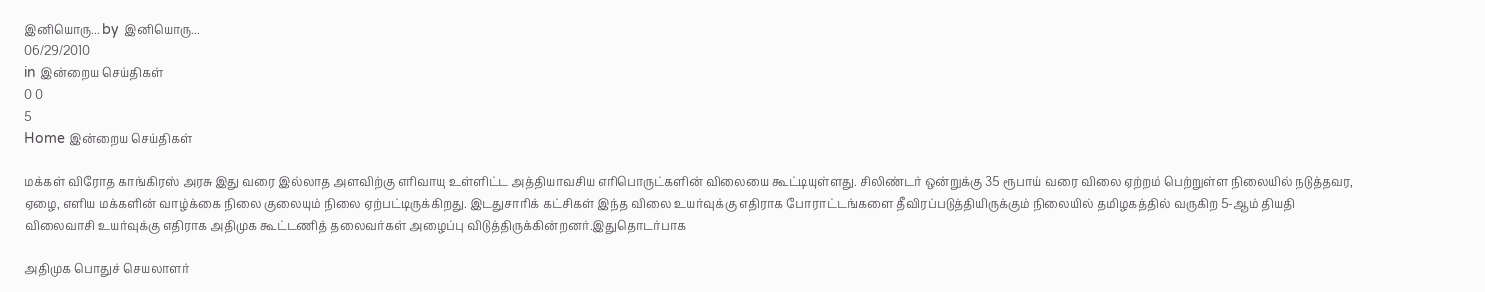இனியொரு... by இனியொரு...
06/29/2010
in இன்றைய செய்திகள்
0 0
5
Home இன்றைய செய்திகள்

மக்கள் விரோத காங்கிரஸ் அரசு இது வரை இல்லாத அளவிற்கு எரிவாயு உள்ளிட்ட அத்தியாவசிய எரிபொருட்களின் விலையை கூட்டியுள்ளது. சிலிண்டர் ஒன்றுக்கு 35 ரூபாய் வரை விலை ஏற்றம் பெற்றுள்ள நிலையில் நடுத்தவர, ஏழை, எளிய மக்களின் வாழ்க்கை நிலை குலையும் நிலை ஏற்பட்டிருக்கிறது. இடதுசாரிக் கட்சிகள் இந்த விலை உயர்வுக்கு எதிராக போராட்டங்களை தீவிரப்படுத்தியிருக்கும் நிலையில் தமிழகத்தில் வருகிற 5-ஆம் தியதி விலைவாசி உயர்வுக்கு எதிராக அதிமுக கூட்டணித் தலைவர்கள் அழைப்பு விடுத்திருக்கின்றனர்.இதுதொடர்பாக

அதிமுக பொதுச் செயலாளர்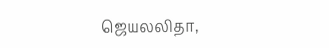ஜெயலலிதா,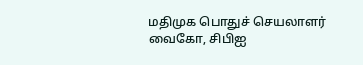மதிமுக பொதுச் செயலாளர் வைகோ, சிபிஐ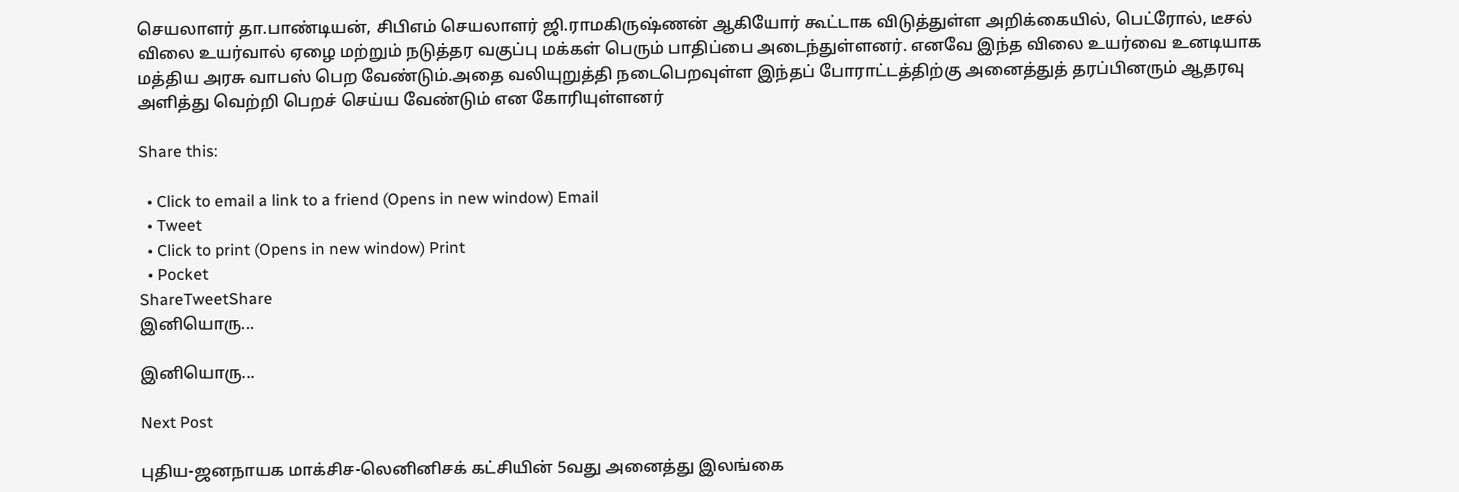செயலாளர் தா.பாண்டியன், சிபிஎம் செயலாளர் ஜி.ராமகிருஷ்ணன் ஆகியோர் கூட்டாக விடுத்துள்ள அறிக்கையில், பெட்ரோல், டீசல் விலை உயர்வால் ஏழை மற்றும் நடுத்தர வகுப்பு மக்கள் பெரும் பாதிப்பை அடைந்துள்ளனர். எனவே இந்த விலை உயர்வை உனடியாக மத்திய அரசு வாபஸ் பெற வேண்டும்.அதை வலியுறுத்தி நடைபெறவுள்ள இந்தப் போராட்டத்திற்கு அனைத்துத் தரப்பினரும் ஆதரவு அளித்து வெற்றி பெறச் செய்ய வேண்டும் என கோரியுள்ளனர்

Share this:

  • Click to email a link to a friend (Opens in new window) Email
  • Tweet
  • Click to print (Opens in new window) Print
  • Pocket
ShareTweetShare
இனியொரு...

இனியொரு...

Next Post

புதிய-ஜனநாயக மாக்சிச-லெனினிசக் கட்சியின் 5வது அனைத்து இலங்கை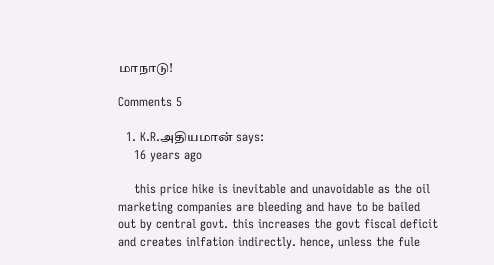மாநாடு!

Comments 5

  1. K.R.அதியமான் says:
    16 years ago

    this price hike is inevitable and unavoidable as the oil marketing companies are bleeding and have to be bailed out by central govt. this increases the govt fiscal deficit and creates inlfation indirectly. hence, unless the fule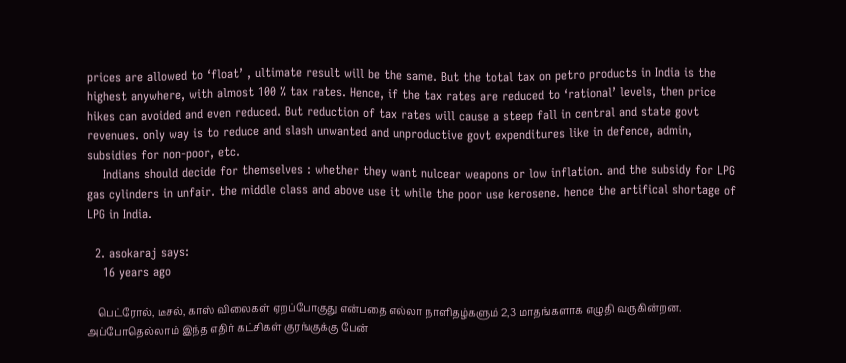prices are allowed to ‘float’ , ultimate result will be the same. But the total tax on petro products in India is the highest anywhere, with almost 100 % tax rates. Hence, if the tax rates are reduced to ‘rational’ levels, then price hikes can avoided and even reduced. But reduction of tax rates will cause a steep fall in central and state govt revenues. only way is to reduce and slash unwanted and unproductive govt expenditures like in defence, admin, subsidies for non-poor, etc.
    Indians should decide for themselves : whether they want nulcear weapons or low inflation. and the subsidy for LPG gas cylinders in unfair. the middle class and above use it while the poor use kerosene. hence the artifical shortage of LPG in India.

  2. asokaraj says:
    16 years ago

    பெட்ரோல், டீசல், காஸ் விலைகள் ஏறப்போகுது என்பதை எல்லா நாளிதழ்களும் 2,3 மாதங்களாக எழுதி வருகின்றன. அப்போதெல்லாம் இந்த எதிர் கட்சிகள் குரங்குக்கு பேன்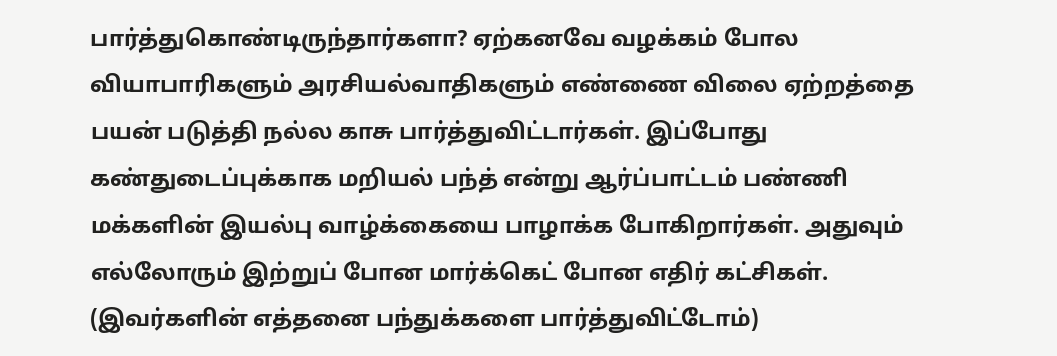பார்த்துகொண்டிருந்தார்களா? ஏற்கனவே வழக்கம் போல வியாபாரிகளும் அரசியல்வாதிகளும் எண்ணை விலை ஏற்றத்தை பயன் படுத்தி நல்ல காசு பார்த்துவிட்டார்கள். இப்போது கண்துடைப்புக்காக மறியல் பந்த் என்று ஆர்ப்பாட்டம் பண்ணி மக்களின் இயல்பு வாழ்க்கையை பாழாக்க போகிறார்கள். அதுவும் எல்லோரும் இற்றுப் போன மார்க்கெட் போன எதிர் கட்சிகள். (இவர்களின் எத்தனை பந்துக்களை பார்த்துவிட்டோம்)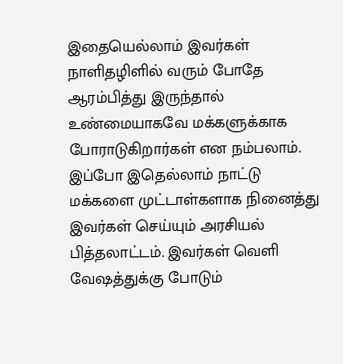இதையெல்லாம் இவர்கள் நாளிதழிளில் வரும் போதே ஆரம்பித்து இருந்தால் உண்மையாகவே மக்களுக்காக போராடுகிறார்கள் என நம்பலாம். இப்போ இதெல்லாம் நாட்டு மக்களை முட்டாள்களாக நினைத்து இவர்கள் செய்யும் அரசியல் பித்தலாட்டம். இவர்கள் வெளி வேஷத்துக்கு போடும்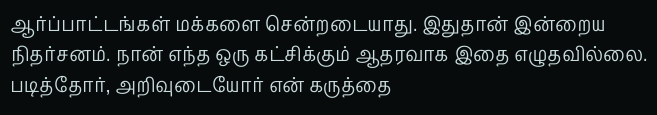ஆர்ப்பாட்டங்கள் மக்களை சென்றடையாது. இதுதான் இன்றைய நிதர்சனம். நான் எந்த ஒரு கட்சிக்கும் ஆதரவாக இதை எழுதவில்லை. படித்தோர், அறிவுடையோர் என் கருத்தை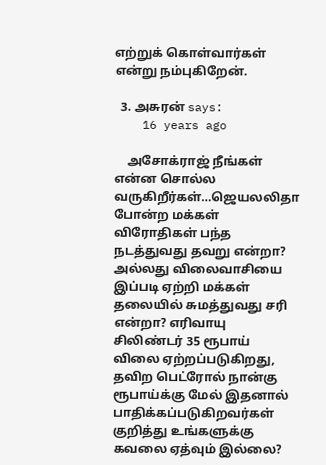எற்றுக் கொள்வார்கள் என்று நம்புகிறேன்.

  3. அசுரன் says:
    16 years ago

    அசோக்ராஜ் நீங்கள் என்ன சொல்ல வருகிறீர்கள்…ஜெயலலிதா போன்ற மக்கள் விரோதிகள் பந்த நடத்துவது தவறு என்றா? அல்லது விலைவாசியை இப்படி ஏற்றி மக்கள் தலையில் சுமத்துவது சரி என்றா? எரிவாயு சிலிண்டர் 35 ரூபாய் விலை ஏற்றப்படுகிறது, தவிற பெட்ரோல் நான்கு ரூபாய்க்கு மேல் இதனால் பாதிக்கப்படுகிறவர்கள் குறித்து உங்களுக்கு கவலை ஏத்வும் இல்லை?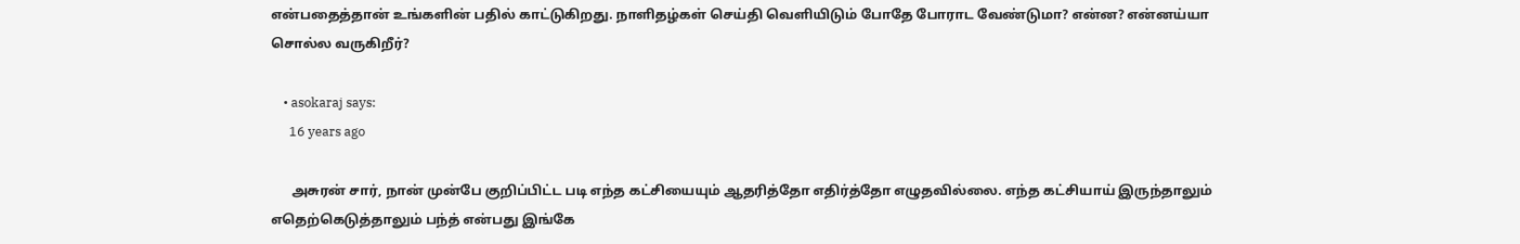என்பதைத்தான் உங்களின் பதில் காட்டுகிறது. நாளிதழ்கள் செய்தி வெளியிடும் போதே போராட வேண்டுமா? என்ன? என்னய்யா சொல்ல வருகிறீர்?

    • asokaraj says:
      16 years ago

      அசுரன் சார், நான் முன்பே குறிப்பிட்ட படி எந்த கட்சியையும் ஆதரித்தோ எதிர்த்தோ எழுதவில்லை. எந்த கட்சியாய் இருந்தாலும் எதெற்கெடுத்தாலும் பந்த் என்பது இங்கே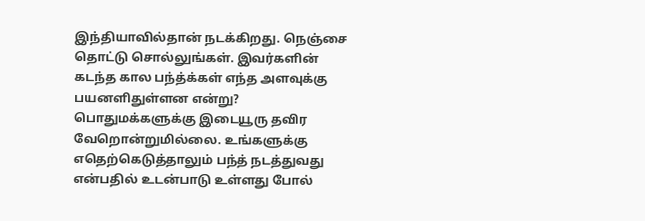இந்தியாவில்தான் நடக்கிறது. நெஞ்சை தொட்டு சொல்லுங்கள். இவர்களின் கடந்த கால பந்த்க்கள் எந்த அளவுக்கு பயனளிதுள்ளன என்று? பொதுமக்களுக்கு இடையூரு தவிர வேறொன்றுமில்லை. உங்களுக்கு எதெற்கெடுத்தாலும் பந்த் நடத்துவது என்பதில் உடன்பாடு உள்ளது போல்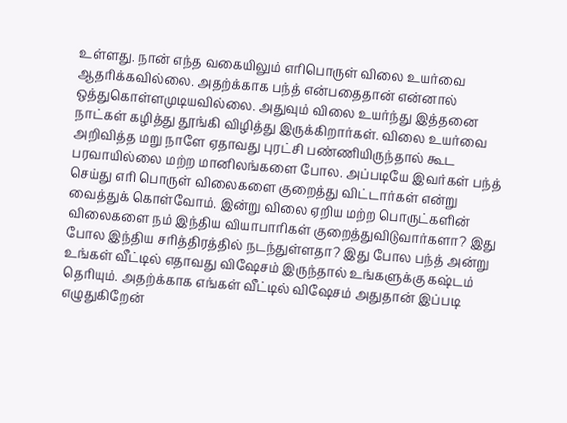உள்ளது. நான் எந்த வகையிலும் எரிபொருள் விலை உயர்வை ஆதரிக்கவில்லை. அதற்க்காக பந்த் என்பதைதான் என்னால் ஒத்துகொள்ளமுடியவில்லை. அதுவும் விலை உயர்ந்து இத்தனை நாட்கள் கழித்து தூங்கி விழித்து இருக்கிறார்கள். விலை உயர்வை அறிவித்த மறு நாளே ஏதாவது புரட்சி பண்ணியிருந்தால் கூட பரவாயில்லை மற்ற மானிலங்களை போல. அப்படியே இவர்கள் பந்த் செய்து எரி பொருள் விலைகளை குறைத்து விட்டார்கள் என்று வைத்துக் கொள்வோம். இன்று விலை ஏறிய மற்ற பொருட்களின் விலைகளை நம் இந்திய வியாபாரிகள் குறைத்துவிடுவார்களா? இது போல இந்திய சரித்திரத்தில் நடந்துள்ளதா? இது போல பந்த் அன்று உங்கள் வீட்டில் எதாவது விஷேசம் இருந்தால் உங்களுக்கு கஷ்டம் தெரியும். அதற்க்காக எங்கள் வீட்டில் விஷேசம் அதுதான் இப்படி எழுதுகிறேன்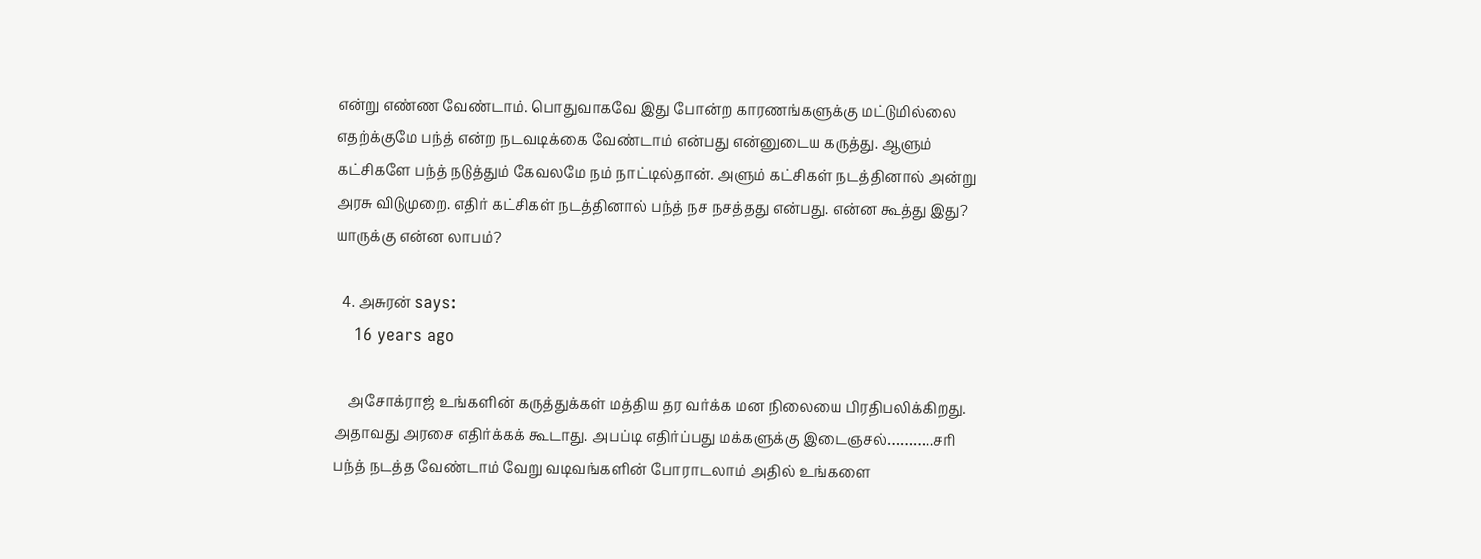என்று எண்ண வேண்டாம். பொதுவாகவே இது போன்ற காரணங்களுக்கு மட்டுமில்லை எதற்க்குமே பந்த் என்ற நடவடிக்கை வேண்டாம் என்பது என்னுடைய கருத்து. ஆளும் கட்சிகளே பந்த் நடுத்தும் கேவலமே நம் நாட்டில்தான். அளும் கட்சிகள் நடத்தினால் அன்று அரசு விடுமுறை. எதிர் கட்சிகள் நடத்தினால் பந்த் நச நசத்தது என்பது. என்ன கூத்து இது? யாருக்கு என்ன லாபம்?

  4. அசுரன் says:
    16 years ago

    அசோக்ராஜ் உங்களின் கருத்துக்கள் மத்திய தர வர்க்க மன நிலையை பிரதிபலிக்கிறது. அதாவது அரசை எதிர்க்கக் கூடாது. அபப்டி எதிர்ப்பது மக்களுக்கு இடைஞசல்………..சரி பந்த் நடத்த வேண்டாம் வேறு வடிவங்களின் போராடலாம் அதில் உங்களை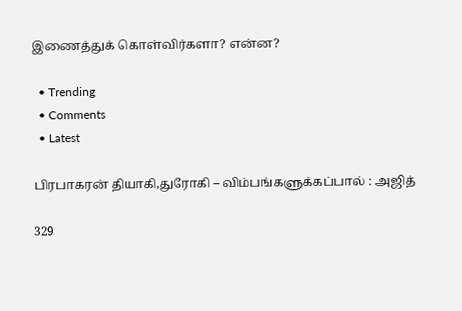இணைத்துக் கொள்விர்களா? என்ன?

  • Trending
  • Comments
  • Latest

பிரபாகரன் தியாகி,துரோகி – விம்பங்களுக்கப்பால் : அஜித்

329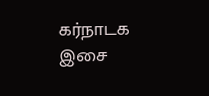கர்நாடக இசை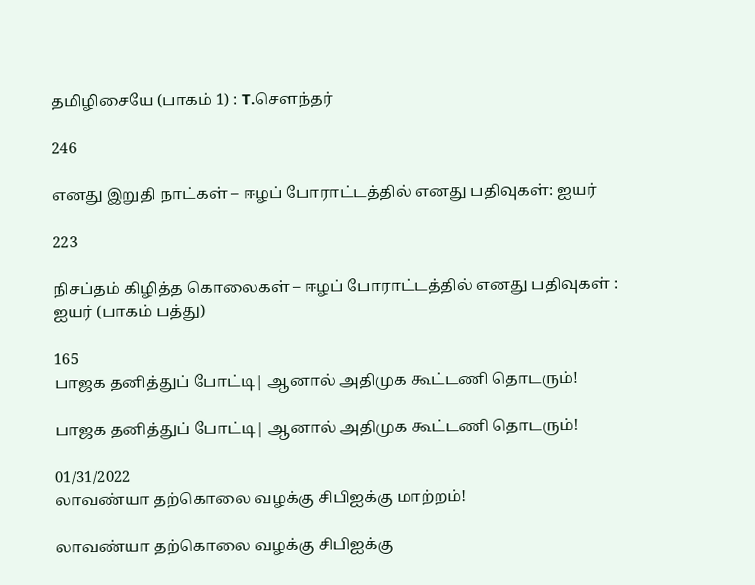தமிழிசையே (பாகம் 1) : T.செளந்தர்

246

எனது இறுதி நாட்கள் – ஈழப் போராட்டத்தில் எனது பதிவுகள்: ஐயர்

223

நிசப்தம் கிழித்த கொலைகள் – ஈழப் போராட்டத்தில் எனது பதிவுகள் : ஐயர் (பாகம் பத்து)

165
பாஜக தனித்துப் போட்டி| ஆனால் அதிமுக கூட்டணி தொடரும்!

பாஜக தனித்துப் போட்டி| ஆனால் அதிமுக கூட்டணி தொடரும்!

01/31/2022
லாவண்யா தற்கொலை வழக்கு சிபிஐக்கு மாற்றம்!

லாவண்யா தற்கொலை வழக்கு சிபிஐக்கு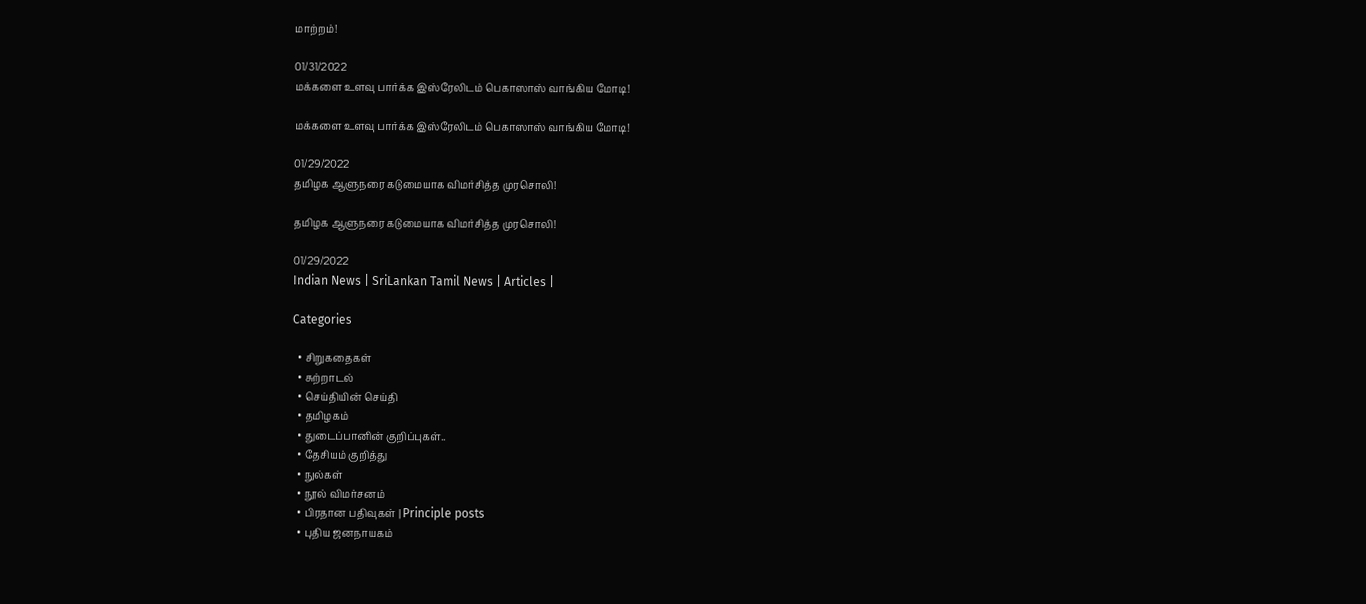மாற்றம்!

01/31/2022
மக்களை உளவு பார்க்க இஸ்ரேலிடம் பெகாஸாஸ் வாங்கிய மோடி!

மக்களை உளவு பார்க்க இஸ்ரேலிடம் பெகாஸாஸ் வாங்கிய மோடி!

01/29/2022
தமிழக ஆளுநரை கடுமையாக விமர்சித்த முரசொலி!

தமிழக ஆளுநரை கடுமையாக விமர்சித்த முரசொலி!

01/29/2022
Indian News | SriLankan Tamil News | Articles |

Categories

  • சிறுகதைகள்
  • சுற்றாடல்
  • செய்தியின் செய்தி
  • தமிழகம்
  • துடைப்பானின் குறிப்புகள்..
  • தேசியம் குறித்து
  • நுல்கள்
  • நூல் விமர்சனம்
  • பிரதான பதிவுகள் | Principle posts
  • புதிய ஜனநாயகம்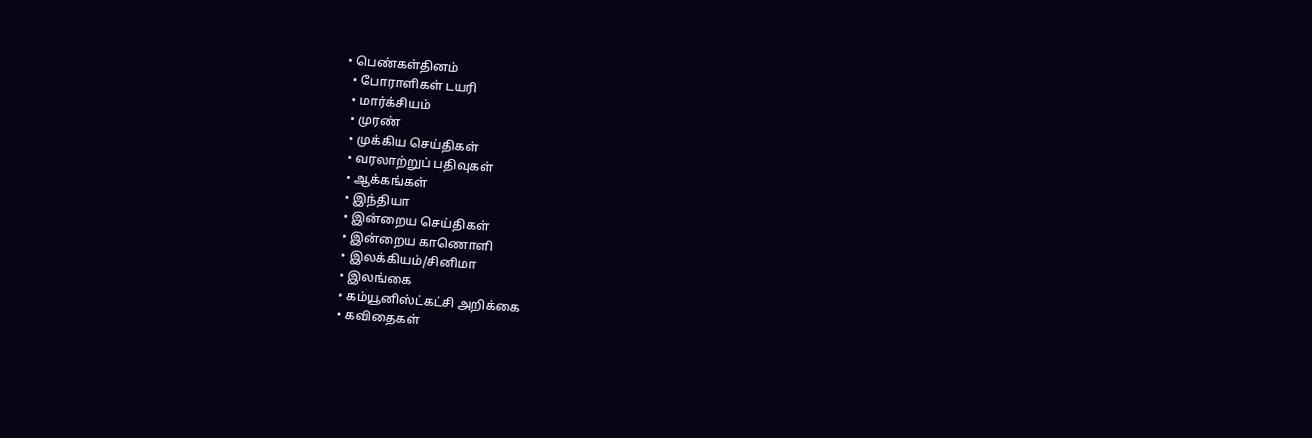• பெண்கள்தினம்
  • போராளிகள் டயரி
  • மார்க்சியம்
  • முரண்
  • முக்கிய செய்திகள்
  • வரலாற்றுப் பதிவுகள்
  • ஆக்கங்கள்
  • இந்தியா
  • இன்றைய செய்திகள்
  • இன்றைய காணொளி
  • இலக்கியம்/சினிமா
  • இலங்கை
  • கம்யூனிஸ்ட்கட்சி அறிக்கை
  • கவிதைகள்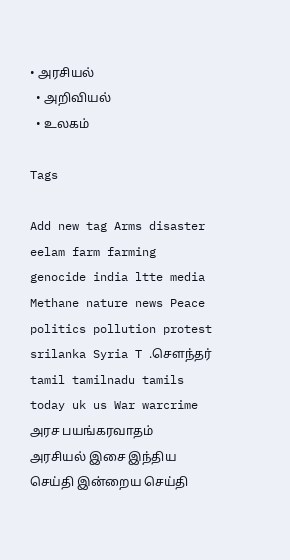• அரசியல்
  • அறிவியல்
  • உலகம்

Tags

Add new tag Arms disaster eelam farm farming genocide india ltte media Methane nature news Peace politics pollution protest srilanka Syria T .சௌந்தர் tamil tamilnadu tamils today uk us War warcrime அரச பயங்கரவாதம் அரசியல் இசை இந்திய செய்தி இன்றைய செய்தி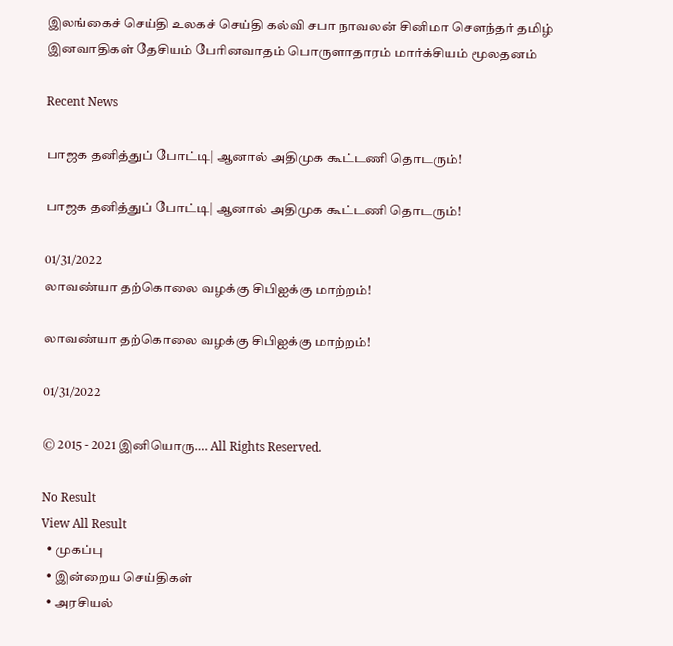இலங்கைச் செய்தி உலகச் செய்தி கல்வி சபா நாவலன் சினிமா சௌந்தர் தமிழ் இனவாதிகள் தேசியம் பேரினவாதம் பொருளாதாரம் மார்க்சியம் மூலதனம்

Recent News

பாஜக தனித்துப் போட்டி| ஆனால் அதிமுக கூட்டணி தொடரும்!

பாஜக தனித்துப் போட்டி| ஆனால் அதிமுக கூட்டணி தொடரும்!

01/31/2022
லாவண்யா தற்கொலை வழக்கு சிபிஐக்கு மாற்றம்!

லாவண்யா தற்கொலை வழக்கு சிபிஐக்கு மாற்றம்!

01/31/2022

© 2015 - 2021 இனியொரு…. All Rights Reserved.

No Result
View All Result
  • முகப்பு
  • இன்றைய செய்திகள்
  • அரசியல்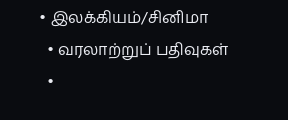• இலக்கியம்/சினிமா
  • வரலாற்றுப் பதிவுகள்
  •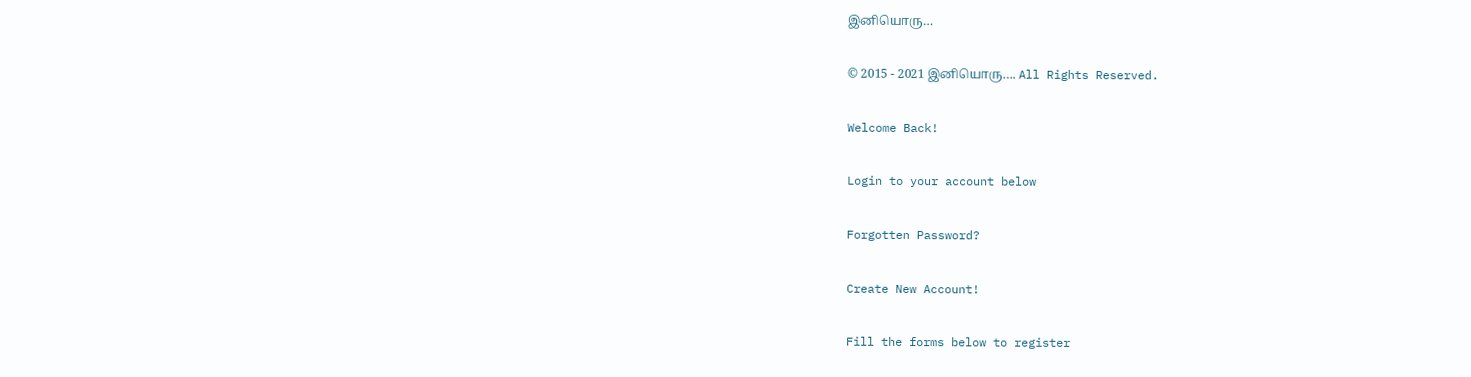இனியொரு…

© 2015 - 2021 இனியொரு…. All Rights Reserved.

Welcome Back!

Login to your account below

Forgotten Password?

Create New Account!

Fill the forms below to register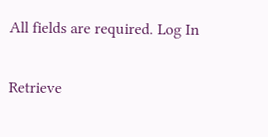All fields are required. Log In

Retrieve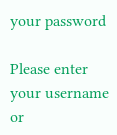your password

Please enter your username or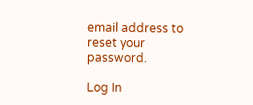email address to reset your password.

Log In